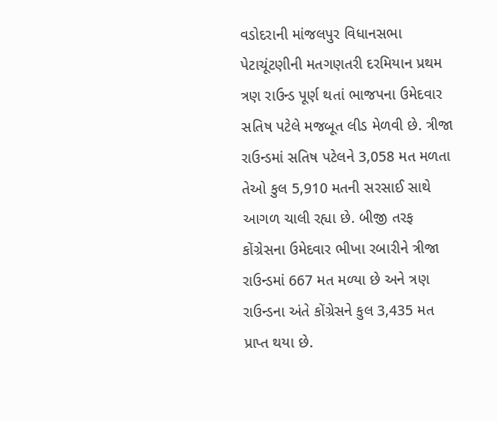વડોદરાની માંજલપુર વિધાનસભા પેટાચૂંટણીની મતગણતરી દરમિયાન પ્રથમ ત્રણ રાઉન્ડ પૂર્ણ થતાં ભાજપના ઉમેદવાર સતિષ પટેલે મજબૂત લીડ મેળવી છે. ત્રીજા રાઉન્ડમાં સતિષ પટેલને 3,058 મત મળતા તેઓ કુલ 5,910 મતની સરસાઈ સાથે આગળ ચાલી રહ્યા છે. બીજી તરફ કોંગ્રેસના ઉમેદવાર ભીખા રબારીને ત્રીજા રાઉન્ડમાં 667 મત મળ્યા છે અને ત્રણ રાઉન્ડના અંતે કોંગ્રેસને કુલ 3,435 મત પ્રાપ્ત થયા છે.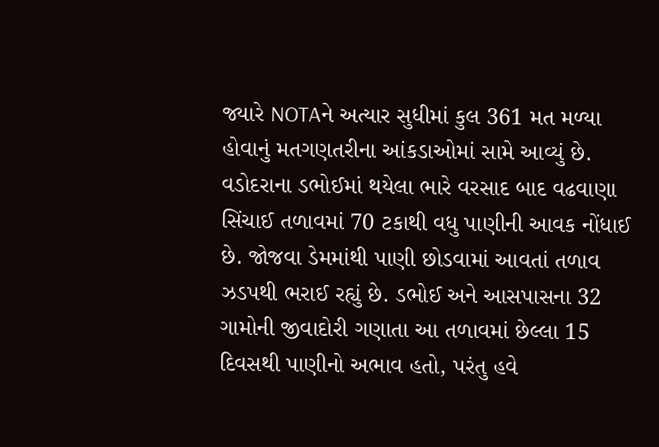જ્યારે NOTAને અત્યાર સુધીમાં કુલ 361 મત મળ્યા હોવાનું મતગણતરીના આંકડાઓમાં સામે આવ્યું છે.
વડોદરાના ડભોઈમાં થયેલા ભારે વરસાદ બાદ વઢવાણા સિંચાઈ તળાવમાં 70 ટકાથી વધુ પાણીની આવક નોંધાઈ છે. જોજવા ડેમમાંથી પાણી છોડવામાં આવતાં તળાવ ઝડપથી ભરાઈ રહ્યું છે. ડભોઈ અને આસપાસના 32 ગામોની જીવાદોરી ગણાતા આ તળાવમાં છેલ્લા 15 દિવસથી પાણીનો અભાવ હતો, પરંતુ હવે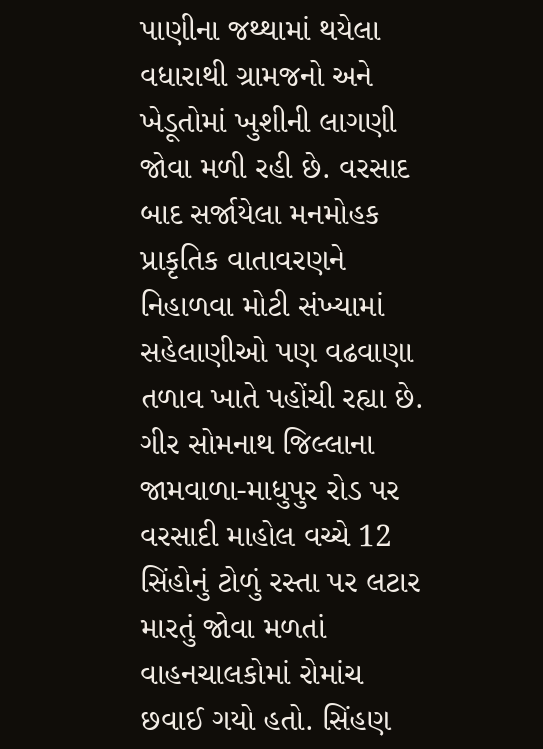પાણીના જથ્થામાં થયેલા વધારાથી ગ્રામજનો અને ખેડૂતોમાં ખુશીની લાગણી જોવા મળી રહી છે. વરસાદ બાદ સર્જાયેલા મનમોહક પ્રાકૃતિક વાતાવરણને નિહાળવા મોટી સંખ્યામાં સહેલાણીઓ પણ વઢવાણા તળાવ ખાતે પહોંચી રહ્યા છે.
ગીર સોમનાથ જિલ્લાના જામવાળા-માધુપુર રોડ પર વરસાદી માહોલ વચ્ચે 12 સિંહોનું ટોળું રસ્તા પર લટાર મારતું જોવા મળતાં વાહનચાલકોમાં રોમાંચ છવાઈ ગયો હતો. સિંહણ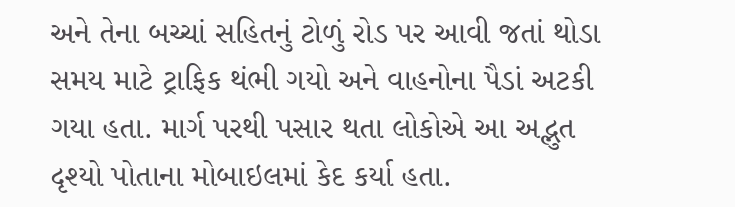અને તેના બચ્ચાં સહિતનું ટોળું રોડ પર આવી જતાં થોડા સમય માટે ટ્રાફિક થંભી ગયો અને વાહનોના પૈડાં અટકી ગયા હતા. માર્ગ પરથી પસાર થતા લોકોએ આ અદ્ભુત દૃશ્યો પોતાના મોબાઇલમાં કેદ કર્યા હતા.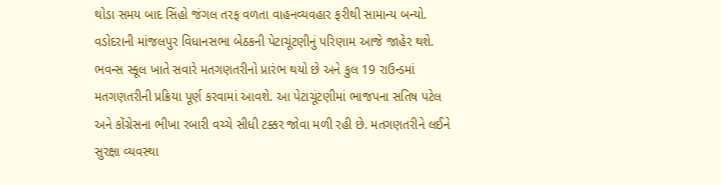થોડા સમય બાદ સિંહો જંગલ તરફ વળતા વાહનવ્યવહાર ફરીથી સામાન્ય બન્યો.
વડોદરાની માંજલપુર વિધાનસભા બેઠકની પેટાચૂંટણીનું પરિણામ આજે જાહેર થશે. ભવન્સ સ્કૂલ ખાતે સવારે મતગણતરીનો પ્રારંભ થયો છે અને કુલ 19 રાઉન્ડમાં મતગણતરીની પ્રક્રિયા પૂર્ણ કરવામાં આવશે. આ પેટાચૂંટણીમાં ભાજપના સતિષ પટેલ અને કોંગ્રેસના ભીખા રબારી વચ્ચે સીધી ટક્કર જોવા મળી રહી છે. મતગણતરીને લઈને સુરક્ષા વ્યવસ્થા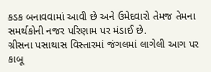કડક બનાવવામાં આવી છે અને ઉમેદવારો તેમજ તેમના સમર્થકોની નજર પરિણામ પર મંડાઈ છે.
ગ્રીસના પસાથાસ વિસ્તારમાં જંગલમાં લાગેલી આગ પર કાબૂ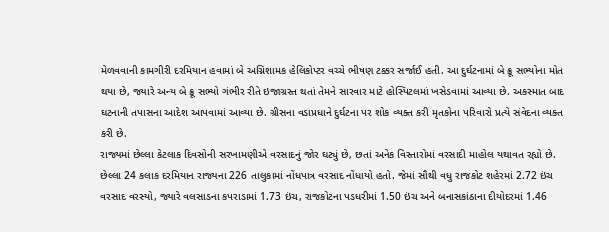મેળવવાની કામગીરી દરમિયાન હવામાં બે અગ્નિશામક હેલિકોપ્ટર વચ્ચે ભીષણ ટક્કર સર્જાઈ હતી. આ દુર્ઘટનામાં બે ક્રૂ સભ્યોના મોત થયા છે, જ્યારે અન્ય બે ક્રૂ સભ્યો ગંભીર રીતે ઇજાગ્રસ્ત થતાં તેમને સારવાર માટે હોસ્પિટલમાં ખસેડવામાં આવ્યા છે. અકસ્માત બાદ ઘટનાની તપાસના આદેશ આપવામાં આવ્યા છે. ગ્રીસના વડાપ્રધાને દુર્ઘટના પર શોક વ્યક્ત કરી મૃતકોના પરિવારો પ્રત્યે સંવેદના વ્યક્ત કરી છે.
રાજ્યમાં છેલ્લા કેટલાક દિવસોની સરખામણીએ વરસાદનું જોર ઘટ્યું છે, છતાં અનેક વિસ્તારોમાં વરસાદી માહોલ યથાવત રહ્યો છે. છેલ્લા 24 કલાક દરમિયાન રાજ્યના 226 તાલુકામાં નોંધપાત્ર વરસાદ નોંધાયો હતો. જેમાં સૌથી વધુ રાજકોટ શહેરમાં 2.72 ઇંચ વરસાદ વરસ્યો, જ્યારે વલસાડના કપરાડામાં 1.73 ઇંચ, રાજકોટના પડધરીમાં 1.50 ઇંચ અને બનાસકાંઠાના દીયોદરમાં 1.46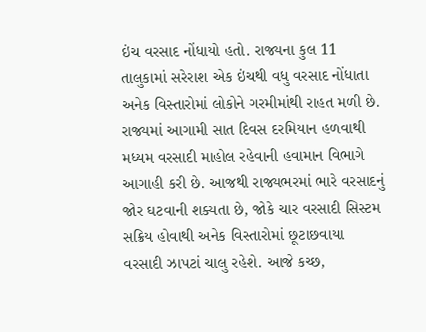ઇંચ વરસાદ નોંધાયો હતો. રાજ્યના કુલ 11 તાલુકામાં સરેરાશ એક ઇંચથી વધુ વરસાદ નોંધાતા અનેક વિસ્તારોમાં લોકોને ગરમીમાંથી રાહત મળી છે.
રાજ્યમાં આગામી સાત દિવસ દરમિયાન હળવાથી મધ્યમ વરસાદી માહોલ રહેવાની હવામાન વિભાગે આગાહી કરી છે. આજથી રાજ્યભરમાં ભારે વરસાદનું જોર ઘટવાની શક્યતા છે, જોકે ચાર વરસાદી સિસ્ટમ સક્રિય હોવાથી અનેક વિસ્તારોમાં છૂટાછવાયા વરસાદી ઝાપટાં ચાલુ રહેશે. આજે કચ્છ,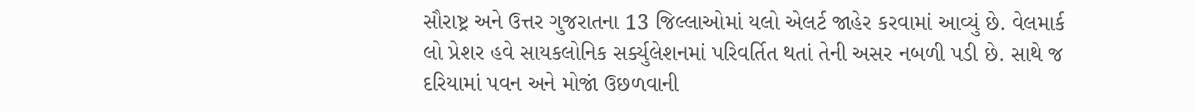સૌરાષ્ટ્ર અને ઉત્તર ગુજરાતના 13 જિલ્લાઓમાં યલો એલર્ટ જાહેર કરવામાં આવ્યું છે. વેલમાર્ક લો પ્રેશર હવે સાયકલોનિક સર્ક્યુલેશનમાં પરિવર્તિત થતાં તેની અસર નબળી પડી છે. સાથે જ દરિયામાં પવન અને મોજાં ઉછળવાની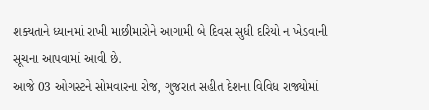શક્યતાને ધ્યાનમાં રાખી માછીમારોને આગામી બે દિવસ સુધી દરિયો ન ખેડવાની સૂચના આપવામાં આવી છે.
આજે 03 ઓગસ્ટને સોમવારના રોજ, ગુજરાત સહીત દેશના વિવિધ રાજ્યોમાં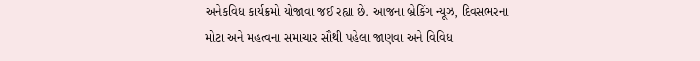અનેકવિધ કાર્યક્રમો યોજાવા જઈ રહ્યા છે. આજના બ્રેકિંગ ન્યૂઝ, દિવસભરના મોટા અને મહત્વના સમાચાર સૌથી પહેલા જાણવા અને વિવિધ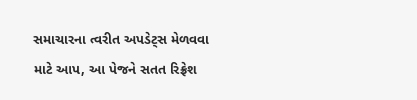સમાચારના ત્વરીત અપડેટ્સ મેળવવા માટે આપ, આ પેજને સતત રિફ્રેશ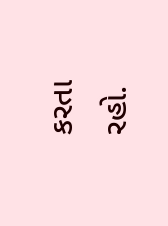કરતા રહો.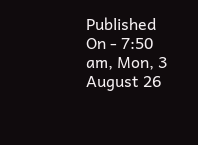Published On - 7:50 am, Mon, 3 August 26